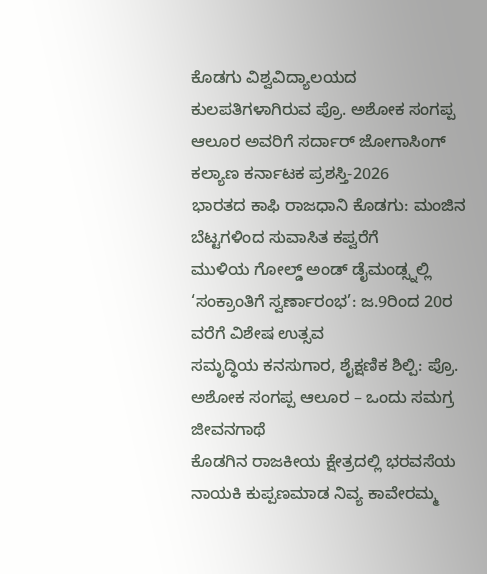ಕೊಡಗು ವಿಶ್ವವಿದ್ಯಾಲಯದ ಕುಲಪತಿಗಳಾಗಿರುವ ಪ್ರೊ. ಅಶೋಕ ಸಂಗಪ್ಪ ಆಲೂರ ಅವರಿಗೆ ಸರ್ದಾರ್ ಜೋಗಾಸಿಂಗ್ ಕಲ್ಯಾಣ ಕರ್ನಾಟಕ ಪ್ರಶಸ್ತಿ-2026
ಭಾರತದ ಕಾಫಿ ರಾಜಧಾನಿ ಕೊಡಗು: ಮಂಜಿನ ಬೆಟ್ಟಗಳಿಂದ ಸುವಾಸಿತ ಕಪ್ವರೆಗೆ
ಮುಳಿಯ ಗೋಲ್ಡ್ ಅಂಡ್ ಡೈಮಂಡ್ಸ್ನಲ್ಲಿ ‘ಸಂಕ್ರಾಂತಿಗೆ ಸ್ವರ್ಣಾರಂಭ’: ಜ.9ರಿಂದ 20ರ ವರೆಗೆ ವಿಶೇಷ ಉತ್ಸವ
ಸಮೃದ್ಧಿಯ ಕನಸುಗಾರ, ಶೈಕ್ಷಣಿಕ ಶಿಲ್ಪಿ: ಪ್ರೊ. ಅಶೋಕ ಸಂಗಪ್ಪ ಆಲೂರ – ಒಂದು ಸಮಗ್ರ ಜೀವನಗಾಥೆ
ಕೊಡಗಿನ ರಾಜಕೀಯ ಕ್ಷೇತ್ರದಲ್ಲಿ ಭರವಸೆಯ ನಾಯಕಿ ಕುಪ್ಪಣಮಾಡ ನಿವ್ಯ ಕಾವೇರಮ್ಮ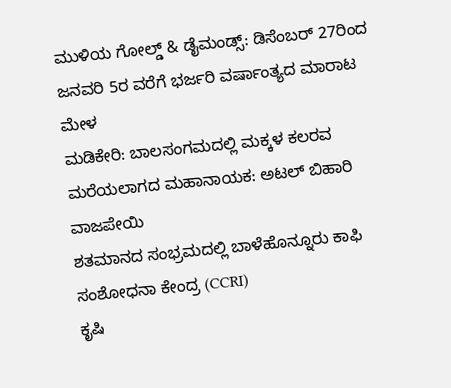ಮುಳಿಯ ಗೋಲ್ಡ್ & ಡೈಮಂಡ್ಸ್: ಡಿಸೆಂಬರ್ 27ರಿಂದ ಜನವರಿ 5ರ ವರೆಗೆ ಭರ್ಜರಿ ವರ್ಷಾಂತ್ಯದ ಮಾರಾಟ ಮೇಳ
ಮಡಿಕೇರಿ: ಬಾಲಸಂಗಮದಲ್ಲಿ ಮಕ್ಕಳ ಕಲರವ
ಮರೆಯಲಾಗದ ಮಹಾನಾಯಕ: ಅಟಲ್ ಬಿಹಾರಿ ವಾಜಪೇಯಿ
ಶತಮಾನದ ಸಂಭ್ರಮದಲ್ಲಿ ಬಾಳೆಹೊನ್ನೂರು ಕಾಫಿ ಸಂಶೋಧನಾ ಕೇಂದ್ರ (CCRI)
ಕೃಷಿ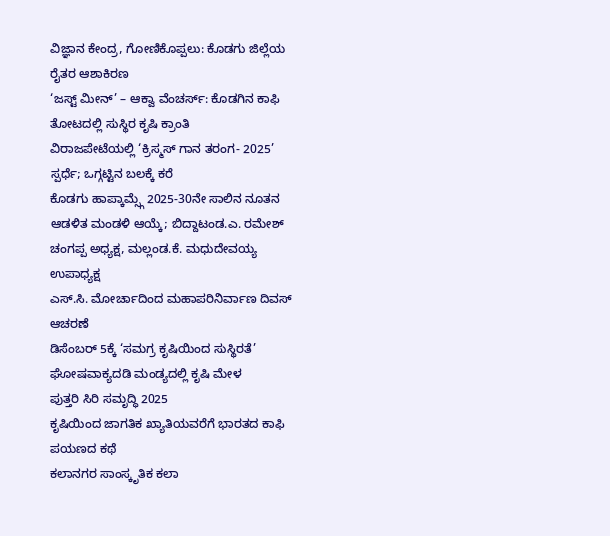ವಿಜ್ಞಾನ ಕೇಂದ್ರ, ಗೋಣಿಕೊಪ್ಪಲು: ಕೊಡಗು ಜಿಲ್ಲೆಯ ರೈತರ ಆಶಾಕಿರಣ
‘ಜಸ್ಟ್ ಮೀನ್’ – ಆಕ್ವಾ ವೆಂಚರ್ಸ್: ಕೊಡಗಿನ ಕಾಫಿ ತೋಟದಲ್ಲಿ ಸುಸ್ಥಿರ ಕೃಷಿ ಕ್ರಾಂತಿ
ವಿರಾಜಪೇಟೆಯಲ್ಲಿ ‘ಕ್ರಿಸ್ಮಸ್ ಗಾನ ತರಂಗ- 2025’ ಸ್ಪರ್ಧೆ; ಒಗ್ಗಟ್ಟಿನ ಬಲಕ್ಕೆ ಕರೆ
ಕೊಡಗು ಹಾಪ್ಕಾಮ್ಸ್ಗೆ 2025-30ನೇ ಸಾಲಿನ ನೂತನ ಆಡಳಿತ ಮಂಡಳಿ ಆಯ್ಕೆ; ಬಿದ್ದಾಟಂಡ.ಎ. ರಮೇಶ್ ಚಂಗಪ್ಪ ಅಧ್ಯಕ್ಷ, ಮಲ್ಲಂಡ.ಕೆ. ಮಧುದೇವಯ್ಯ ಉಪಾಧ್ಯಕ್ಷ
ಎಸ್.ಸಿ. ಮೋರ್ಚಾದಿಂದ ಮಹಾಪರಿನಿರ್ವಾಣ ದಿವಸ್ ಆಚರಣೆ
ಡಿಸೆಂಬರ್ 5ಕ್ಕೆ ‘ಸಮಗ್ರ ಕೃಷಿಯಿಂದ ಸುಸ್ಥಿರತೆ’ ಘೋಷವಾಕ್ಯದಡಿ ಮಂಡ್ಯದಲ್ಲಿ ಕೃಷಿ ಮೇಳ
ಪುತ್ತರಿ ಸಿರಿ ಸಮೃದ್ಧಿ 2025
ಕೃಷಿಯಿಂದ ಜಾಗತಿಕ ಖ್ಯಾತಿಯವರೆಗೆ ಭಾರತದ ಕಾಫಿ ಪಯಣದ ಕಥೆ
ಕಲಾನಗರ ಸಾಂಸ್ಕೃತಿಕ ಕಲಾ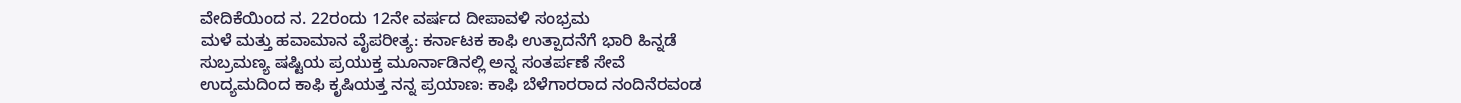ವೇದಿಕೆಯಿಂದ ನ. 22ರಂದು 12ನೇ ವರ್ಷದ ದೀಪಾವಳಿ ಸಂಭ್ರಮ
ಮಳೆ ಮತ್ತು ಹವಾಮಾನ ವೈಪರೀತ್ಯ: ಕರ್ನಾಟಕ ಕಾಫಿ ಉತ್ಪಾದನೆಗೆ ಭಾರಿ ಹಿನ್ನಡೆ
ಸುಬ್ರಮಣ್ಯ ಷಷ್ಟಿಯ ಪ್ರಯುಕ್ತ ಮೂರ್ನಾಡಿನಲ್ಲಿ ಅನ್ನ ಸಂತರ್ಪಣೆ ಸೇವೆ
ಉದ್ಯಮದಿಂದ ಕಾಫಿ ಕೃಷಿಯತ್ತ ನನ್ನ ಪ್ರಯಾಣ: ಕಾಫಿ ಬೆಳೆಗಾರರಾದ ನಂದಿನೆರವಂಡ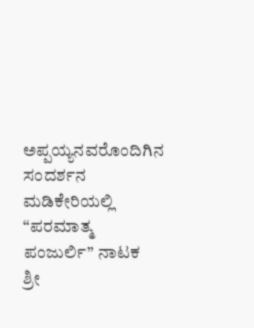ಅಪ್ಪಯ್ಯನವರೊಂದಿಗಿನ ಸಂದರ್ಶನ
ಮಡಿಕೇರಿಯಲ್ಲಿ “ಪರಮಾತ್ಮ ಪಂಜುರ್ಲಿ” ನಾಟಕ
ಶ್ರೀ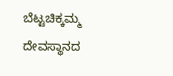ಬೆಟ್ಟಚಿಕ್ಕಮ್ಮ ದೇವಸ್ಥಾನದ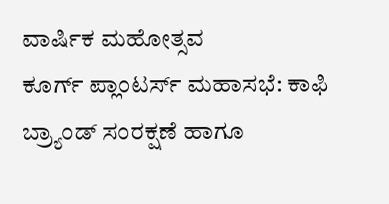ವಾರ್ಷಿಕ ಮಹೋತ್ಸವ
ಕೂರ್ಗ್ ಪ್ಲಾಂಟರ್ಸ್ ಮಹಾಸಭೆ: ಕಾಫಿ ಬ್ರ್ಯಾಂಡ್ ಸಂರಕ್ಷಣೆ ಹಾಗೂ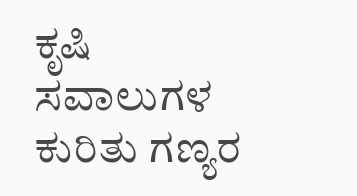ಕೃಷಿ ಸವಾಲುಗಳ ಕುರಿತು ಗಣ್ಯರ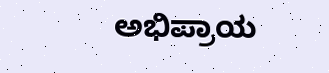ಅಭಿಪ್ರಾಯ